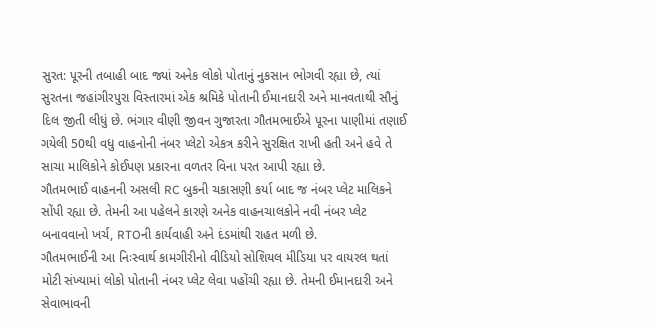સુરત: પૂરની તબાહી બાદ જ્યાં અનેક લોકો પોતાનું નુકસાન ભોગવી રહ્યા છે, ત્યાં સુરતના જહાંગીરપુરા વિસ્તારમાં એક શ્રમિકે પોતાની ઈમાનદારી અને માનવતાથી સૌનું દિલ જીતી લીધું છે. ભંગાર વીણી જીવન ગુજારતા ગૌતમભાઈએ પૂરના પાણીમાં તણાઈ ગયેલી 50થી વધુ વાહનોની નંબર પ્લેટો એકત્ર કરીને સુરક્ષિત રાખી હતી અને હવે તે સાચા માલિકોને કોઈપણ પ્રકારના વળતર વિના પરત આપી રહ્યા છે.
ગૌતમભાઈ વાહનની અસલી RC બુકની ચકાસણી કર્યા બાદ જ નંબર પ્લેટ માલિકને સોંપી રહ્યા છે. તેમની આ પહેલને કારણે અનેક વાહનચાલકોને નવી નંબર પ્લેટ બનાવવાનો ખર્ચ, RTOની કાર્યવાહી અને દંડમાંથી રાહત મળી છે.
ગૌતમભાઈની આ નિઃસ્વાર્થ કામગીરીનો વીડિયો સોશિયલ મીડિયા પર વાયરલ થતાં મોટી સંખ્યામાં લોકો પોતાની નંબર પ્લેટ લેવા પહોંચી રહ્યા છે. તેમની ઈમાનદારી અને સેવાભાવની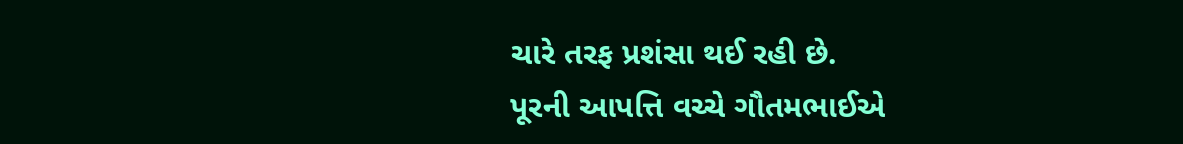ચારે તરફ પ્રશંસા થઈ રહી છે.
પૂરની આપત્તિ વચ્ચે ગૌતમભાઈએ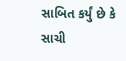સાબિત કર્યું છે કે સાચી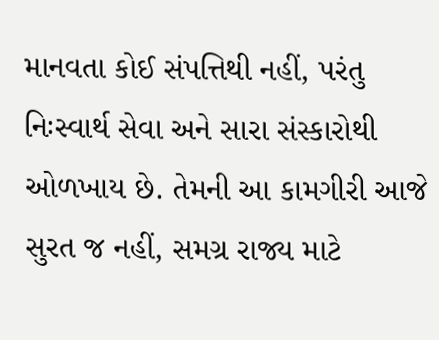માનવતા કોઈ સંપત્તિથી નહીં, પરંતુ નિઃસ્વાર્થ સેવા અને સારા સંસ્કારોથી ઓળખાય છે. તેમની આ કામગીરી આજે સુરત જ નહીં, સમગ્ર રાજ્ય માટે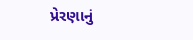પ્રેરણાનું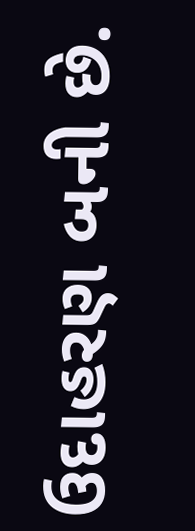ઉદાહરણ બની છે.